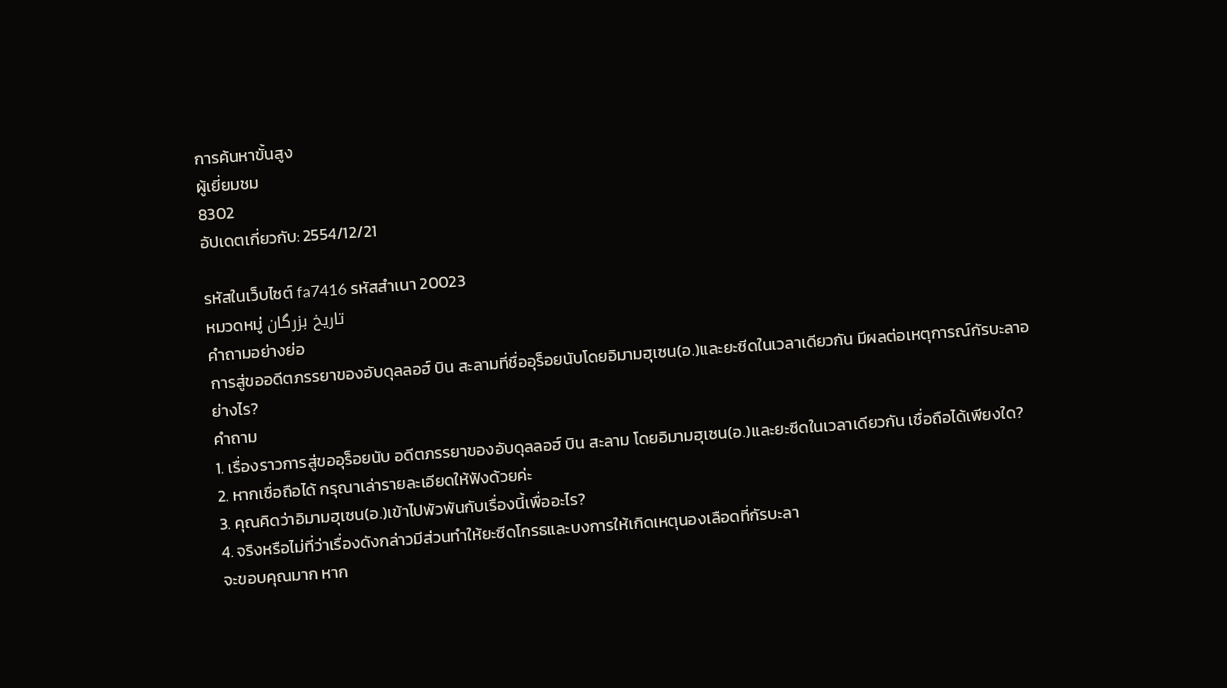การค้นหาขั้นสูง
ผู้เยี่ยมชม
8302
อัปเดตเกี่ยวกับ: 2554/12/21

รหัสในเว็บไซต์ fa7416 รหัสสำเนา 20023
หมวดหมู่ تاريخ بزرگان
คำถามอย่างย่อ
การสู่ขออดีตภรรยาของอับดุลลอฮ์ บิน สะลามที่ชื่ออุร็อยนับโดยอิมามฮุเซน(อ.)และยะซีดในเวลาเดียวกัน มีผลต่อเหตุการณ์กัรบะลาอย่างไร?
คำถาม
1. เรื่องราวการสู่ขออุร็อยนับ อดีตภรรยาของอับดุลลอฮ์ บิน สะลาม โดยอิมามฮุเซน(อ.)และยะซีดในเวลาเดียวกัน เชื่อถือได้เพียงใด?
2. หากเชื่อถือได้ กรุณาเล่ารายละเอียดให้ฟังด้วยค่ะ
3. คุณคิดว่าอิมามฮุเซน(อ.)เข้าไปพัวพันกับเรื่องนี้เพื่ออะไร?
4. จริงหรือไม่ที่ว่าเรื่องดังกล่าวมีส่วนทำให้ยะซีดโกรธและบงการให้เกิดเหตุนองเลือดที่กัรบะลา
จะขอบคุณมาก หาก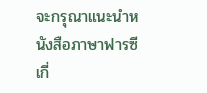จะกรุณาแนะนำหนังสือภาษาฟารซีเกี่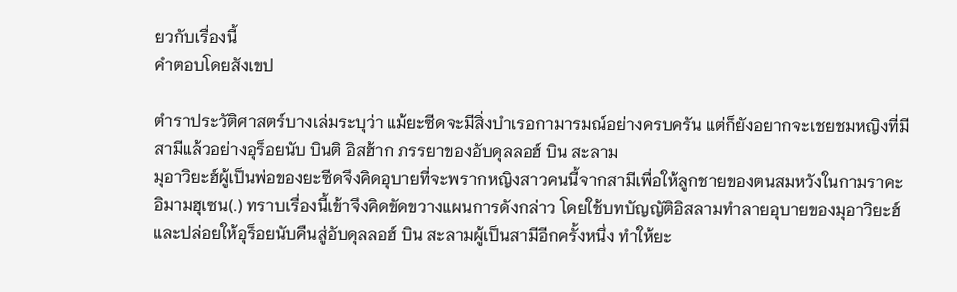ยวกับเรื่องนี้
คำตอบโดยสังเขป

ตำราประวัติศาสตร์บางเล่มระบุว่า แม้ยะซีดจะมีสิ่งบำเรอกามารมณ์อย่างครบครัน แต่ก็ยังอยากจะเชยชมหญิงที่มีสามีแล้วอย่างอุร็อยนับ บินติ อิสฮ้าก ภรรยาของอับดุลลอฮ์ บิน สะลาม
มุอาวิยะฮ์ผู้เป็นพ่อของยะซีดจึงคิดอุบายที่จะพรากหญิงสาวคนนี้จากสามีเพื่อให้ลูกชายของตนสมหวังในกามราคะ อิมามฮุเซน(.) ทราบเรื่องนี้เข้าจึงคิดขัดขวางแผนการดังกล่าว โดยใช้บทบัญญัติอิสลามทำลายอุบายของมุอาวิยะฮ์ และปล่อยให้อุร็อยนับคืนสู่อับดุลลอฮ์ บิน สะลามผู้เป็นสามีอีกครั้งหนึ่ง ทำให้ยะ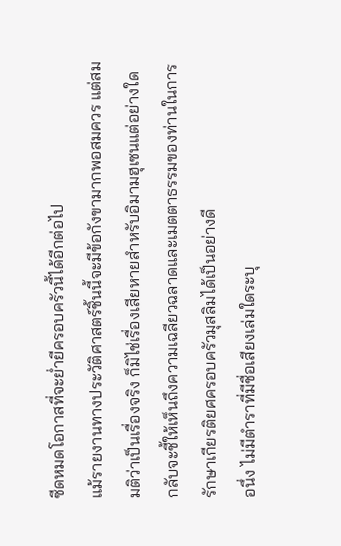ซีดหมดโอกาสที่จะย่ำยีครอบครัวนี้ได้อีกต่อไป
แม้รายงานทางประวัติศาสตร์ชิ้นนี้จะมีข้อกังขามากพอสมควร แต่สมมติว่าเป็นเรื่องจริง ก็มิไช่เรื่องเสียหายสำหรับอิมามฮุเซนแต่อย่างใด กลับจะชี้ให้เห็นถึงความเฉลียวฉลาดและเมตตาธรรมของท่านในการรักษาเกียรติยศครอบครัวมุสลิมได้เป็นอย่างดี
อนึ่ง ไม่มีตำราที่มีชื่อเสียงเล่มใดระบุ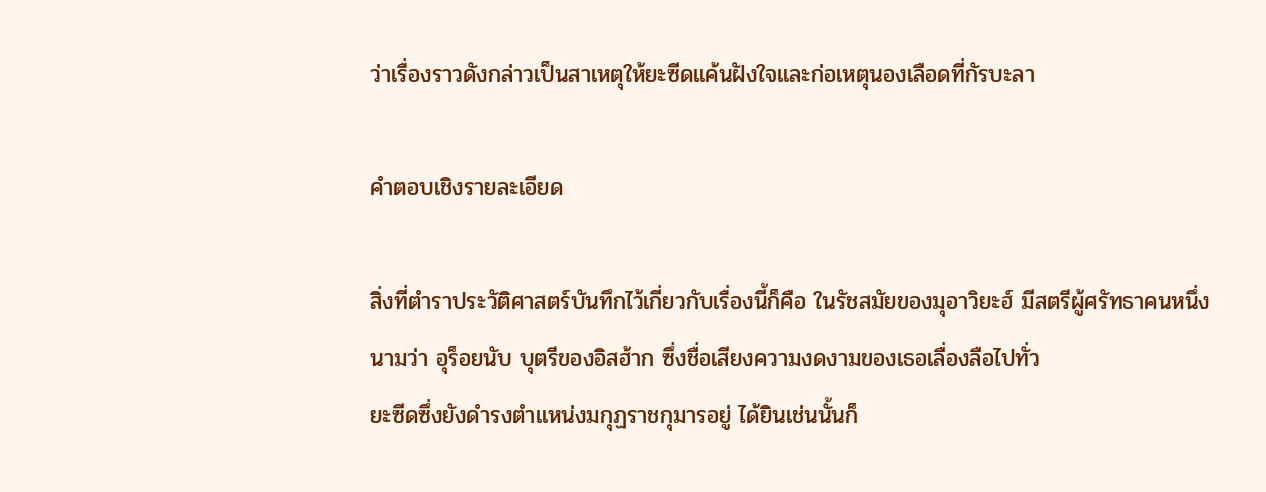ว่าเรื่องราวดังกล่าวเป็นสาเหตุให้ยะซีดแค้นฝังใจและก่อเหตุนองเลือดที่กัรบะลา

คำตอบเชิงรายละเอียด

สิ่งที่ตำราประวัติศาสตร์บันทึกไว้เกี่ยวกับเรื่องนี้ก็คือ ในรัชสมัยของมุอาวิยะฮ์ มีสตรีผู้ศรัทธาคนหนึ่งนามว่า อุร็อยนับ บุตรีของอิสฮ้าก ซึ่งชื่อเสียงความงดงามของเธอเลื่องลือไปทั่ว
ยะซีดซึ่งยังดำรงตำแหน่งมกุฏราชกุมารอยู่ ได้ยินเช่นนั้นก็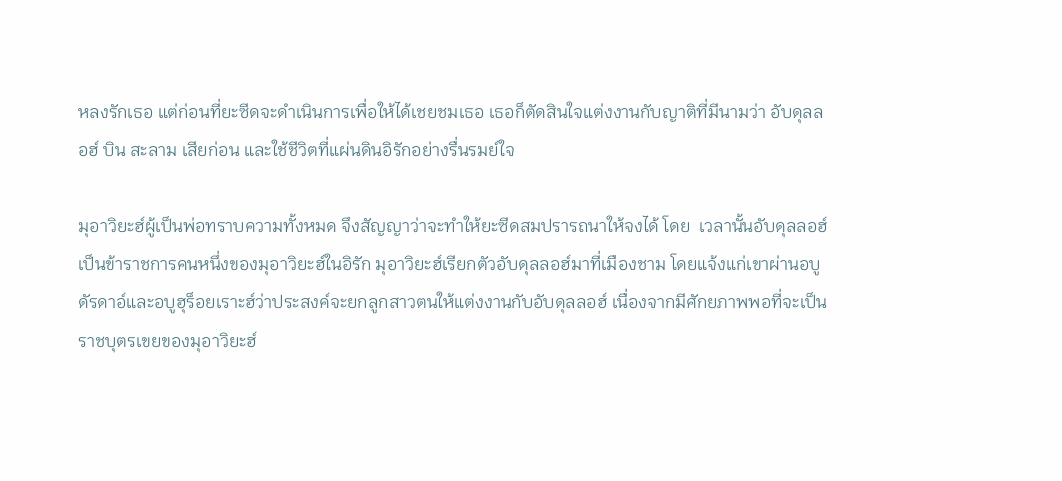หลงรักเธอ แต่ก่อนที่ยะซีดจะดำเนินการเพื่อให้ได้เชยชมเธอ เธอก็ตัดสินใจแต่งงานกับญาติที่มีนามว่า อับดุลลอฮ์ บิน สะลาม เสียก่อน และใช้ชีวิตที่แผ่นดินอิรักอย่างรื่นรมย์ใจ

มุอาวิยะฮ์ผู้เป็นพ่อทราบความทั้งหมด จึงสัญญาว่าจะทำให้ยะซีดสมปรารถนาให้จงได้ โดย  เวลานั้นอับดุลลอฮ์เป็นข้าราชการคนหนึ่งของมุอาวิยะฮ์ในอิรัก มุอาวิยะฮ์เรียกตัวอับดุลลอฮ์มาที่เมืองชาม โดยแจ้งแก่เขาผ่านอบูดัรดาอ์และอบูฮุร็อยเราะฮ์ว่าประสงค์จะยกลูกสาวตนให้แต่งงานกับอับดุลลอฮ์ เนื่องจากมีศักยภาพพอที่จะเป็นราชบุตรเขยของมุอาวิยะฮ์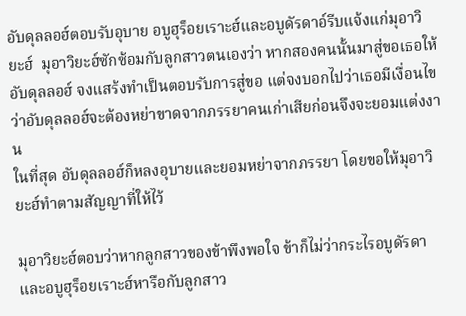อับดุลลอฮ์ตอบรับอุบาย อบูฮุร็อยเราะฮ์และอบูดัรดาอ์รีบแจ้งแก่มุอาวิยะฮ์  มุอาวิยะฮ์ซักซ้อมกับลูกสาวตนเองว่า หากสองคนนั้นมาสู่ขอเธอให้อับดุลลอฮ์ จงแสร้งทำเป็นตอบรับการสู่ขอ แต่จงบอกไปว่าเธอมีเงื่อนไขว่าอับดุลลอฮ์จะต้องหย่าขาดจากภรรยาคนเก่าเสียก่อนจึงจะยอมแต่งงาน
ในที่สุด อับดุลลอฮ์ก็หลงอุบายและยอมหย่าจากภรรยา โดยขอให้มุอาวิยะฮ์ทำตามสัญญาที่ให้ไว้

มุอาวิยะฮ์ตอบว่าหากลูกสาวของข้าพึงพอใจ ข้าก็ไม่ว่ากระไรอบูดัรดาและอบูฮุร็อยเราะฮ์หารือกับลูกสาว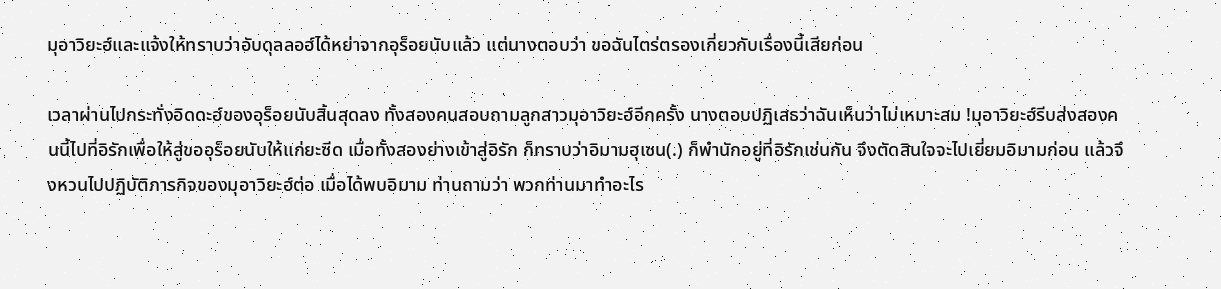มุอาวิยะฮ์และแจ้งให้ทราบว่าอับดุลลอฮ์ได้หย่าจากอุร็อยนับแล้ว แต่นางตอบว่า ขอฉันไตร่ตรองเกี่ยวกับเรื่องนี้เสียก่อน

เวลาผ่านไปกระทั่งอิดดะฮ์ของอุร็อยนับสิ้นสุดลง ทั้งสองคนสอบถามลูกสาวมุอาวิยะฮ์อีกครั้ง นางตอบปฏิเสธว่าฉันเห็นว่าไม่เหมาะสม !มุอาวิยะฮ์รีบส่งสองคนนี้ไปที่อิรักเพื่อให้สู่ขออุร็อยนับให้แก่ยะซีด เมื่อทั้งสองย่างเข้าสู่อิรัก ก็ทราบว่าอิมามฮุเซน(.) ก็พำนักอยู่ที่อิรักเช่นกัน จึงตัดสินใจจะไปเยี่ยมอิมามก่อน แล้วจึงหวนไปปฏิบัติภารกิจของมุอาวิยะฮ์ต่อ เมื่อได้พบอิมาม ท่านถามว่า พวกท่านมาทำอะไร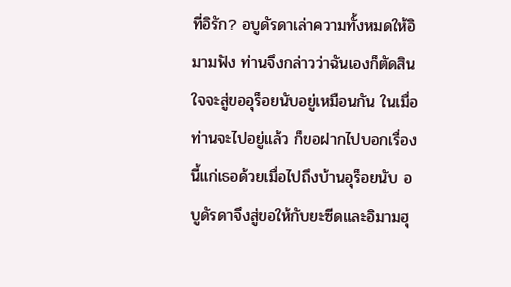ที่อิรัก? อบูดัรดาเล่าความทั้งหมดให้อิมามฟัง ท่านจึงกล่าวว่าฉันเองก็ตัดสินใจจะสู่ขออุร็อยนับอยู่เหมือนกัน ในเมื่อท่านจะไปอยู่แล้ว ก็ขอฝากไปบอกเรื่องนี้แก่เธอด้วยเมื่อไปถึงบ้านอุร็อยนับ อบูดัรดาจึงสู่ขอให้กับยะซีดและอิมามฮุ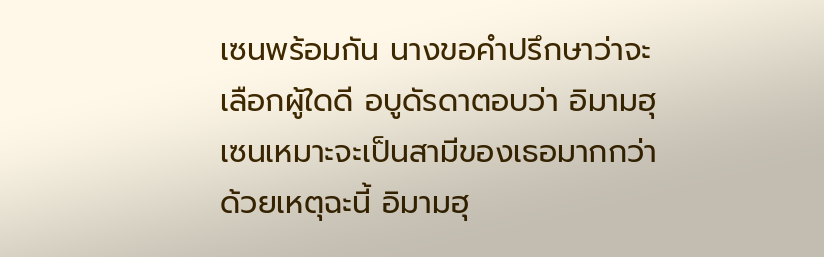เซนพร้อมกัน นางขอคำปรึกษาว่าจะเลือกผู้ใดดี อบูดัรดาตอบว่า อิมามฮุเซนเหมาะจะเป็นสามีของเธอมากกว่า ด้วยเหตุฉะนี้ อิมามฮุ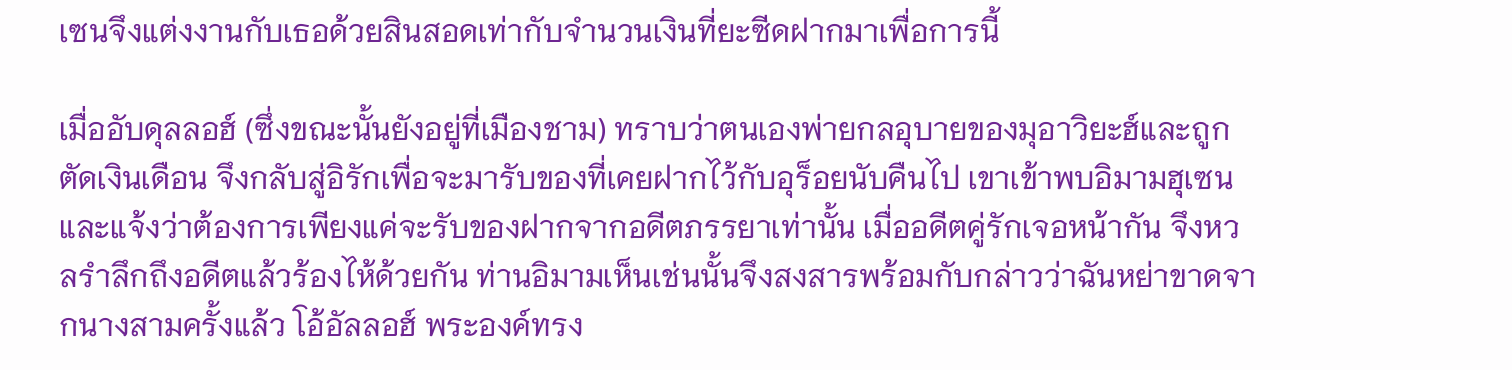เซนจึงแต่งงานกับเธอด้วยสินสอดเท่ากับจำนวนเงินที่ยะซีดฝากมาเพื่อการนี้

เมื่ออับดุลลอฮ์ (ซึ่งขณะนั้นยังอยู่ที่เมืองชาม) ทราบว่าตนเองพ่ายกลอุบายของมุอาวิยะฮ์และถูกตัดเงินเดือน จึงกลับสู่อิรักเพื่อจะมารับของที่เคยฝากไว้กับอุร็อยนับคืนไป เขาเข้าพบอิมามฮุเซนและแจ้งว่าต้องการเพียงแค่จะรับของฝากจากอดีตภรรยาเท่านั้น เมื่ออดีตคู่รักเจอหน้ากัน จึงหวลรำลึกถึงอดีตแล้วร้องไห้ด้วยกัน ท่านอิมามเห็นเช่นนั้นจึงสงสารพร้อมกับกล่าวว่าฉันหย่าขาดจากนางสามครั้งแล้ว โอ้อัลลอฮ์ พระองค์ทรง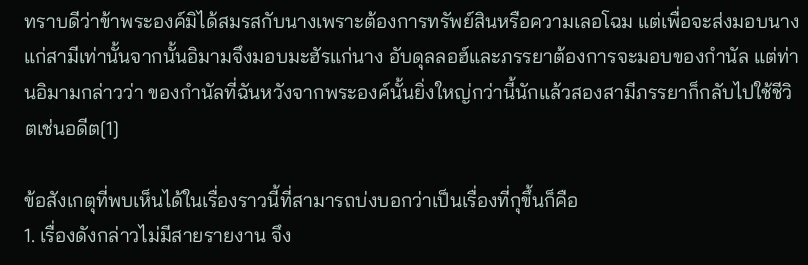ทราบดีว่าข้าพระองค์มิได้สมรสกับนางเพราะต้องการทรัพย์สินหรือความเลอโฉม แต่เพื่อจะส่งมอบนางแก่สามีเท่านั้นจากนั้นอิมามจึงมอบมะฮัรแก่นาง อับดุลลอฮ์และภรรยาต้องการจะมอบของกำนัล แต่ท่านอิมามกล่าวว่า ของกำนัลที่ฉันหวังจากพระองค์นั้นยิ่งใหญ่กว่านี้นักแล้วสองสามีภรรยาก็กลับไปใช้ชีวิตเช่นอดีต[1]

ข้อสังเกตุที่พบเห็นได้ในเรื่องราวนี้ที่สามารถบ่งบอกว่าเป็นเรื่องที่กุขึ้นก็คือ
1. เรื่องดังกล่าวไม่มีสายรายงาน จึง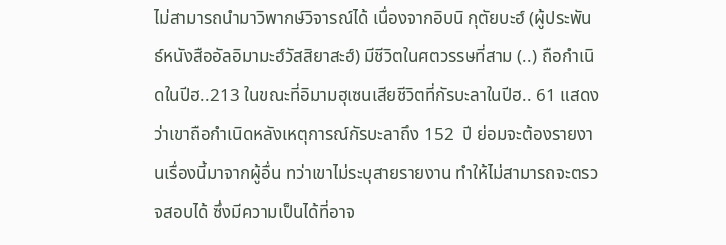ไม่สามารถนำมาวิพากษ์วิจารณ์ได้ เนื่องจากอิบนิ กุตัยบะฮ์ (ผู้ประพันธ์หนังสืออัลอิมามะฮ์วัสสิยาสะฮ์) มีชีวิตในศตวรรษที่สาม (..) ถือกำเนิดในปีฮ..213 ในขณะที่อิมามฮุเซนเสียชีวิตที่กัรบะลาในปีฮ.. 61 แสดงว่าเขาถือกำเนิดหลังเหตุการณ์กัรบะลาถึง 152  ปี ย่อมจะต้องรายงานเรื่องนี้มาจากผู้อื่น ทว่าเขาไม่ระบุสายรายงาน ทำให้ไม่สามารถจะตรวจสอบได้ ซึ่งมีความเป็นได้ที่อาจ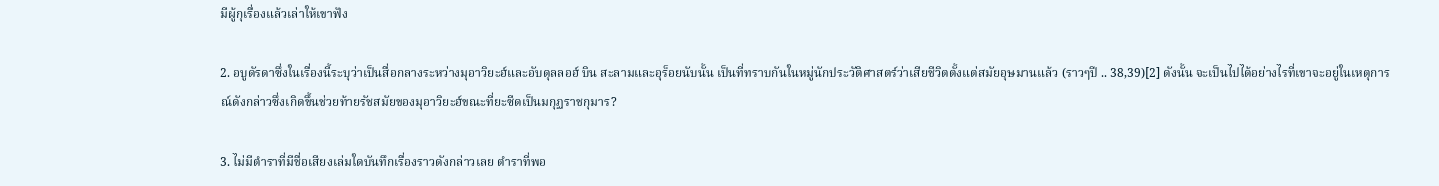มีผู้กุเรื่องแล้วเล่าให้เขาฟัง

2. อบูดัรดาซึ่งในเรื่องนี้ระบุว่าเป็นสื่อกลางระหว่างมุอาวิยะฮ์และอับดุลลอฮ์ บิน สะลามและอุร็อยนับนั้น เป็นที่ทราบกันในหมู่นักประวัติศาสตร์ว่าเสียชีวิตตั้งแต่สมัยอุษมานแล้ว (ราวๆปี .. 38,39)[2] ดังนั้น จะเป็นไปได้อย่างไรที่เขาจะอยู่ในเหตุการณ์ดังกล่าวซึ่งเกิดขึ้นช่วยท้ายรัชสมัยของมุอาวิยะฮ์ขณะที่ยะซีดเป็นมกุฏราชกุมาร?

3. ไม่มีตำราที่มีชื่อเสียงเล่มใดบันทึกเรื่องราวดังกล่าวเลย ตำราที่พอ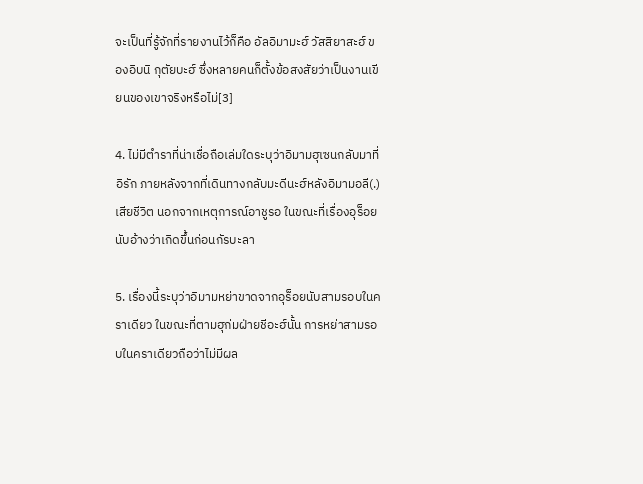จะเป็นที่รู้จักที่รายงานไว้ก็คือ อัลอิมามะฮ์ วัสสิยาสะฮ์ ของอิบนิ กุตัยบะฮ์ ซึ่งหลายคนก็ตั้งข้อสงสัยว่าเป็นงานเขียนของเขาจริงหรือไม่[3]

4. ไม่มีตำราที่น่าเชื่อถือเล่มใดระบุว่าอิมามฮุเซนกลับมาที่อิรัก ภายหลังจากที่เดินทางกลับมะดีนะฮ์หลังอิมามอลี(.)เสียชีวิต นอกจากเหตุการณ์อาชูรอ ในขณะที่เรื่องอุร็อยนับอ้างว่าเกิดขึ้นก่อนกัรบะลา

5. เรื่องนี้ระบุว่าอิมามหย่าขาดจากอุร็อยนับสามรอบในคราเดียว ในขณะที่ตามฮุก่มฝ่ายชีอะฮ์นั้น การหย่าสามรอบในคราเดียวถือว่าไม่มีผล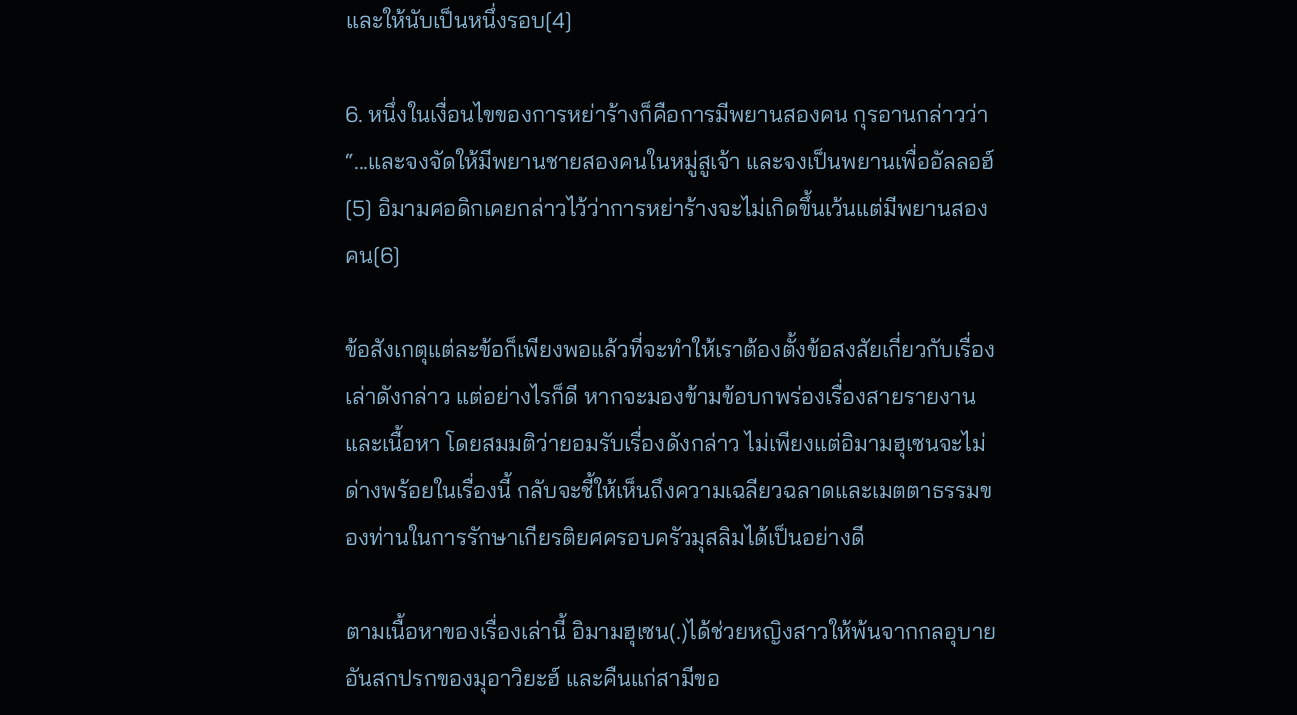และให้นับเป็นหนึ่งรอบ[4]

6. หนึ่งในเงื่อนไขของการหย่าร้างก็คือการมีพยานสองคน กุรอานกล่าวว่า “...และจงจัดให้มีพยานชายสองคนในหมู่สูเจ้า และจงเป็นพยานเพื่ออัลลอฮ์[5] อิมามศอดิกเคยกล่าวไว้ว่าการหย่าร้างจะไม่เกิดขึ้นเว้นแต่มีพยานสองคน[6]

ข้อสังเกตุแต่ละข้อก็เพียงพอแล้วที่จะทำให้เราต้องตั้งข้อสงสัยเกี่ยวกับเรื่องเล่าดังกล่าว แต่อย่างไรก็ดี หากจะมองข้ามข้อบกพร่องเรื่องสายรายงานและเนื้อหา โดยสมมติว่ายอมรับเรื่องดังกล่าว ไม่เพียงแต่อิมามฮุเซนจะไม่ด่างพร้อยในเรื่องนี้ กลับจะชี้ให้เห็นถึงความเฉลียวฉลาดและเมตตาธรรมของท่านในการรักษาเกียรติยศครอบครัวมุสลิมได้เป็นอย่างดี

ตามเนื้อหาของเรื่องเล่านี้ อิมามฮุเซน(.)ได้ช่วยหญิงสาวให้พ้นจากกลอุบายอันสกปรกของมุอาวิยะฮ์ และคืนแก่สามีขอ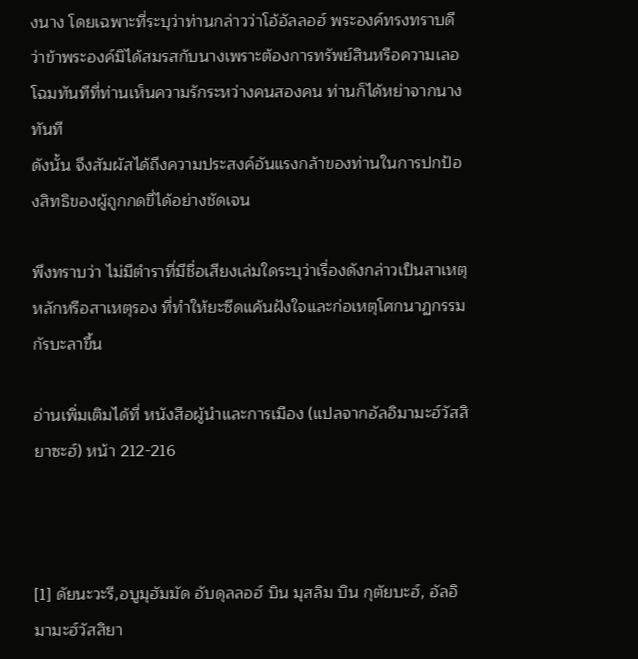งนาง โดยเฉพาะที่ระบุว่าท่านกล่าวว่าโอ้อัลลอฮ์ พระองค์ทรงทราบดีว่าข้าพระองค์มิได้สมรสกับนางเพราะต้องการทรัพย์สินหรือความเลอโฉมทันทีที่ท่านเห็นความรักระหว่างคนสองคน ท่านก็ได้หย่าจากนางทันที
ดังนั้น จึงสัมผัสได้ถึงความประสงค์อันแรงกล้าของท่านในการปกป้องสิทธิของผู้ถูกกดขี่ได้อย่างชัดเจน

พึงทราบว่า ไม่มีตำราที่มีชื่อเสียงเล่มใดระบุว่าเรื่องดังกล่าวเป็นสาเหตุหลักหรือสาเหตุรอง ที่ทำให้ยะซีดแค้นฝังใจและก่อเหตุโศกนาฏกรรมกัรบะลาขึ้น

อ่านเพิ่มเติมได้ที่ หนังสือผู้นำและการเมือง (แปลจากอัลอิมามะฮ์วัสสิยาซะฮ์) หน้า 212-216



[1] ดัยนะวะรี,อบูมุฮัมมัด อับดุลลอฮ์ บิน มุสลิม บิน กุตัยบะฮ์, อัลอิมามะฮ์วัสสิยา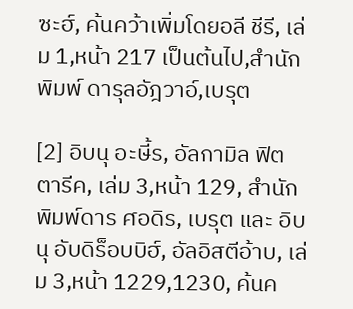ซะฮ์, ค้นคว้าเพิ่มโดยอลี ชีรี, เล่ม 1,หน้า 217 เป็นต้นไป,สำนักพิมพ์ ดารุลอัฎวาอ์,เบรุต

[2] อิบนุ อะษี้ร, อัลกามิล ฟิตตารีค, เล่ม 3,หน้า 129, สำนักพิมพ์ดาร ศอดิร, เบรุต และ อิบนุ อับดิร็อบบิฮ์, อัลอิสตีอ้าบ, เล่ม 3,หน้า 1229,1230, ค้นค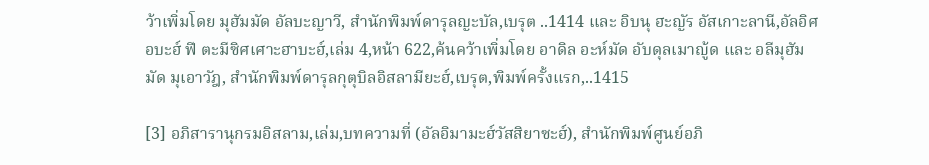ว้าเพิ่มโดย มุฮัมมัด อัลบะญาวี, สำนักพิมพ์ดารุลญะบัล,เบรุต ..1414 และ อิบนุ ฮะญัร อัสเกาะลานี,อัลอิศอบะฮ์ ฟี ตะมีซิศเศาะฮาบะฮ์,เล่ม 4,หน้า 622,ค้นคว้าเพิ่มโดย อาดิล อะห์มัด อับดุลเมาญู้ด และ อลีมุฮัมมัด มุเอาวัฎ, สำนักพิมพ์ดารุลกุตุบิลอิสลามียะฮ์,เบรุต,พิมพ์ครั้งแรก,..1415

[3] อภิสารานุกรมอิสลาม,เล่ม,บทความที่ (อัลอิมามะฮ์วัสสิยาซะฮ์), สำนักพิมพ์ศูนย์อภิ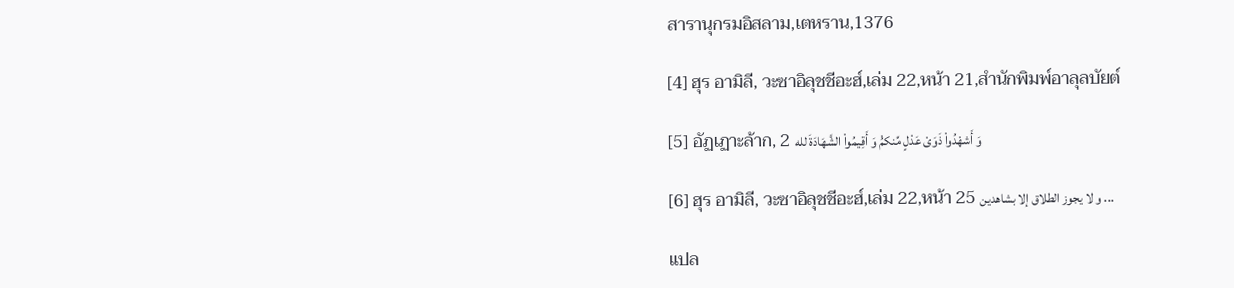สารานุกรมอิสลาม,เตหราน,1376

[4] ฮุร อามิลี, วะซาอิลุชชีอะฮ์,เล่ม 22,หน้า 21,สำนักพิมพ์อาลุลบัยต์

[5] อัฏเฏาะล้าก, 2 وَ أَشهْدُواْ ذَوَىْ عَدْلٍ مِّنکمُْ وَ أَقِیمُواْ الشَّهَادَةَ لله

[6] ฮุร อามิลี, วะซาอิลุชชีอะฮ์,เล่ม 22,หน้า 25 و لا یجوز الطلاق إلا بشاهدین ...

แปล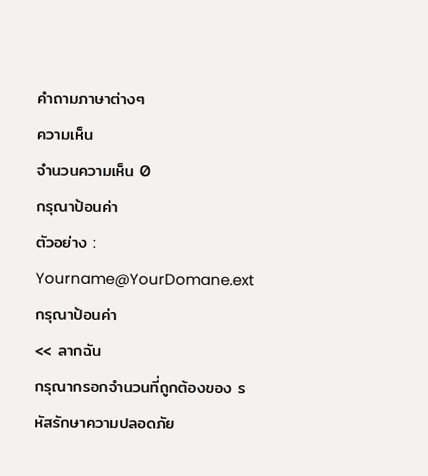คำถามภาษาต่างๆ
ความเห็น
จำนวนความเห็น 0
กรุณาป้อนค่า
ตัวอย่าง : Yourname@YourDomane.ext
กรุณาป้อนค่า
<< ลากฉัน
กรุณากรอกจำนวนที่ถูกต้องของ รหัสรักษาความปลอดภัย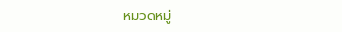หมวดหมู่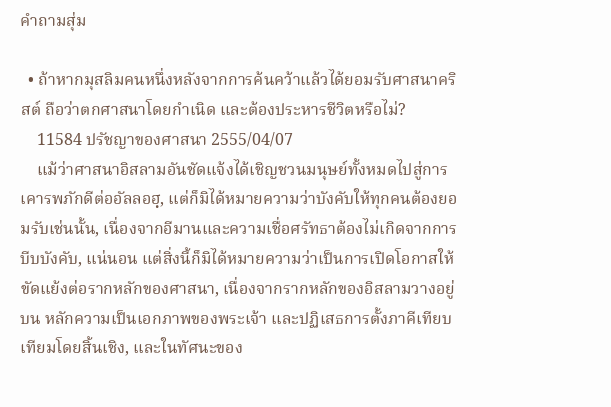คำถามสุ่ม

  • ถ้าหากมุสลิมคนหนึ่งหลังจากการค้นคว้าแล้วได้ยอมรับศาสนาคริสต์ ถือว่าตกศาสนาโดยกำเนิด และต้องประหารชีวิตหรือไม่?
    11584 ปรัชญาของศาสนา 2555/04/07
    แม้ว่าศาสนาอิสลามอันชัดแจ้งได้เชิญชวนมนุษย์ทั้งหมดไปสู่การเคารพภักดีต่ออัลลอฮฺ, แต่ก็มิได้หมายความว่าบังคับให้ทุกคนต้องยอมรับเช่นนั้น, เนื่องจากอีมานและความเชื่อศรัทธาต้องไม่เกิดจากการบีบบังคับ, แน่นอน แต่สิ่งนี้ก็มิได้หมายความว่าเป็นการเปิดโอกาสให้ขัดแย้งต่อรากหลักของศาสนา, เนื่องจากรากหลักของอิสลามวางอยู่บน หลักความเป็นเอกภาพของพระเจ้า และปฏิเสธการตั้งภาคีเทียบเทียมโดยสิ้นเชิง, และในทัศนะของ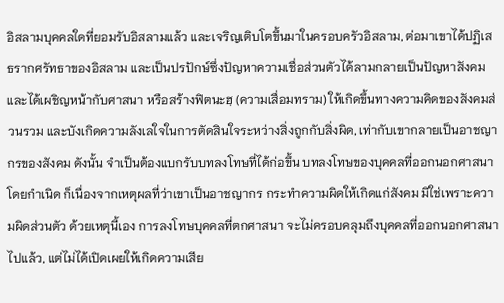อิสลามบุคคลใดที่ยอมรับอิสลามแล้ว และเจริญเติบโตขึ้นมาในครอบครัวอิสลาม, ต่อมาเขาได้ปฏิเสธรากศรัทธาของอิสลาม และเป็นปรปักษ์ซึ่งปัญหาความเชื่อส่วนตัวได้ลามกลายเป็นปัญหาสังคม และได้เผชิญหน้ากับศาสนา หรือสร้างฟิตนะฮฺ (ความเสื่อมทราม) ให้เกิดขึ้นทางความคิดของสังคมส่วนรวม และบังเกิดความลังเลใจในการตัดสินใจระหว่างสิ่งถูกกับสิ่งผิด, เท่ากับเขากลายเป็นอาชญากรของสังคม ดังนั้น จำเป็นต้องแบกรับบทลงโทษที่ได้ก่อขึ้น บทลงโทษของบุคคลที่ออกนอกศาสนาโดยกำเนิด ก็เนื่องจากเหตุผลที่ว่าเขาเป็นอาชญากร กระทำความผิดให้เกิดแก่สังคม มิใช่เพราะความผิดส่วนตัว ด้วยเหตุนี้เอง การลงโทษบุคคลที่ตกศาสนา จะไม่ครอบคลุมถึงบุคคลที่ออกนอกศาสนาไปแล้ว, แต่ไม่ได้เปิดเผยให้เกิดความเสีย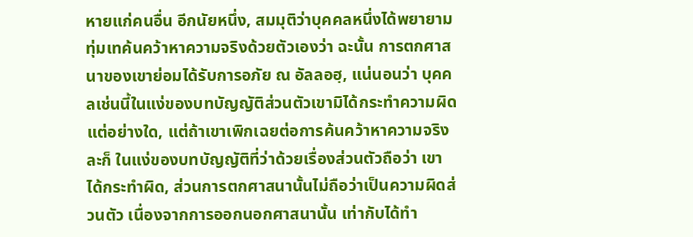หายแก่คนอื่น อีกนัยหนึ่ง, สมมุติว่าบุคคลหนึ่งได้พยายามทุ่มเทค้นคว้าหาความจริงด้วยตัวเองว่า ฉะนั้น การตกศาสนาของเขาย่อมได้รับการอภัย ณ อัลลอฮฺ, แน่นอนว่า บุคคลเช่นนี้ในแง่ของบทบัญญัติส่วนตัวเขามิได้กระทำความผิดแต่อย่างใด, แต่ถ้าเขาเพิกเฉยต่อการค้นคว้าหาความจริงละก็ ในแง่ของบทบัญญัติที่ว่าด้วยเรื่องส่วนตัวถือว่า เขาได้กระทำผิด, ส่วนการตกศาสนานั้นไม่ถือว่าเป็นความผิดส่วนตัว เนื่องจากการออกนอกศาสนานั้น เท่ากับได้ทำ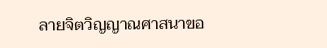ลายจิตวิญญาณศาสนาขอ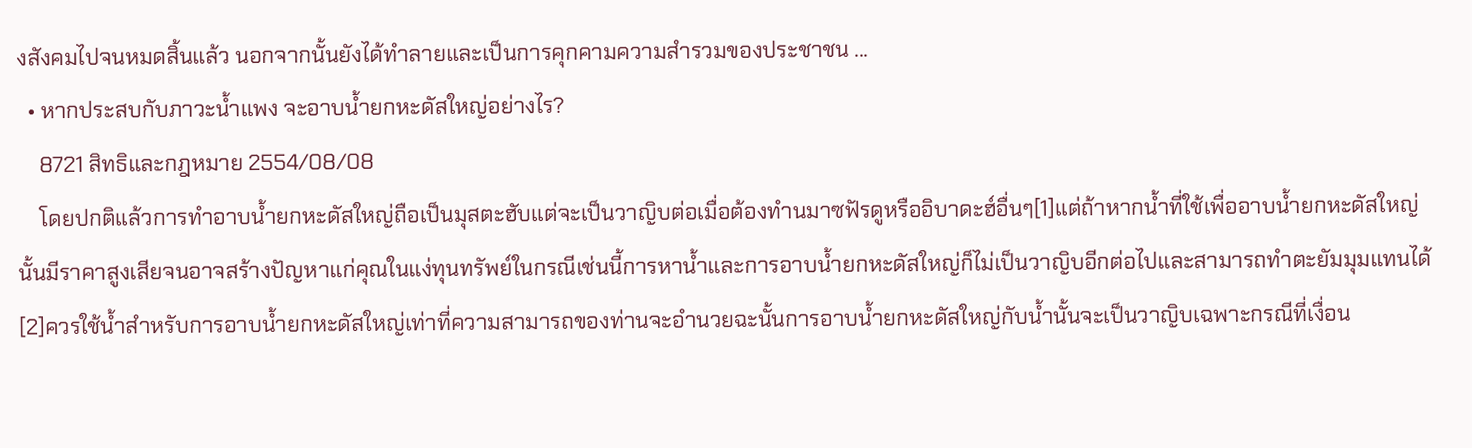งสังคมไปจนหมดสิ้นแล้ว นอกจากนั้นยังได้ทำลายและเป็นการคุกคามความสำรวมของประชาชน ...
  • หากประสบกับภาวะน้ำแพง จะอาบน้ำยกหะดัสใหญ่อย่างไร?
    8721 สิทธิและกฎหมาย 2554/08/08
    โดยปกติแล้วการทำอาบน้ำยกหะดัสใหญ่ถือเป็นมุสตะฮับแต่จะเป็นวาญิบต่อเมื่อต้องทำนมาซฟัรดูหรืออิบาดะฮ์อื่นๆ[1]แต่ถ้าหากน้ำที่ใช้เพื่ออาบน้ำยกหะดัสใหญ่นั้นมีราคาสูงเสียจนอาจสร้างปัญหาแก่คุณในแง่ทุนทรัพย์ในกรณีเช่นนี้การหาน้ำและการอาบน้ำยกหะดัสใหญ่ก็ไม่เป็นวาญิบอีกต่อไปและสามารถทำตะยัมมุมแทนได้[2]ควรใช้น้ำสำหรับการอาบน้ำยกหะดัสใหญ่เท่าที่ความสามารถของท่านจะอำนวยฉะนั้นการอาบน้ำยกหะดัสใหญ่กับน้ำนั้นจะเป็นวาญิบเฉพาะกรณีที่เงื่อน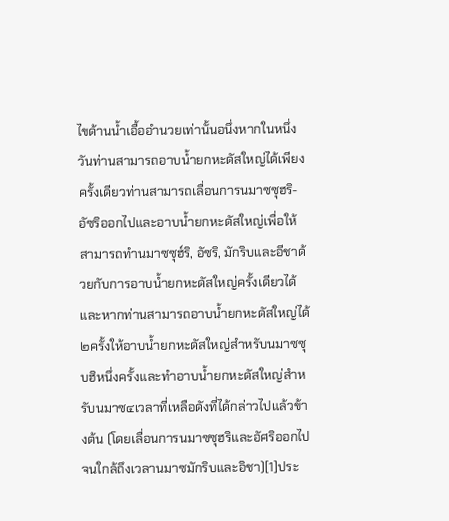ไขด้านน้ำเอื้ออำนวยเท่านั้นอนึ่งหากในหนึ่งวันท่านสามารถอาบน้ำยกหะดัสใหญ่ได้เพียงครั้งเดียวท่านสามารถเลื่อนการนมาซซุฮริ-อัซริออกไปและอาบน้ำยกหะดัสใหญ่เพื่อให้สามารถทำนมาซซุฮ์ริ, อัซริ, มักริบและอีชาด้วยกับการอาบน้ำยกหะดัสใหญ่ครั้งเดียวได้และหากท่านสามารถอาบน้ำยกหะดัสใหญ่ได้๒ครั้งให้อาบน้ำยกหะดัสใหญ่สำหรับนมาซซุบฮิหนึ่งครั้งและทำอาบน้ำยกหะดัสใหญ่สำหรับนมาซ๔เวลาที่เหลือดังที่ได้กล่าวไปแล้วข้างต้น (โดยเลื่อนการนมาซซุฮริและอัศริออกไปจนใกล้ถึงเวลานมาซมักริบและอิชา)[1]ประ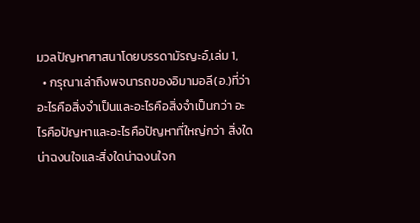มวลปัญหาศาสนาโดยบรรดามัรญะอ์,เล่ม 1,
  • กรุณาเล่าถึงพจนารถของอิมามอลี(อ.)ที่ว่า อะไรคือสิ่งจำเป็นและอะไรคือสิ่งจำเป็นกว่า อะไรคือปัญหาและอะไรคือปัญหาที่ใหญ่กว่า สิ่งใดน่าฉงนใจและสิ่งใดน่าฉงนใจก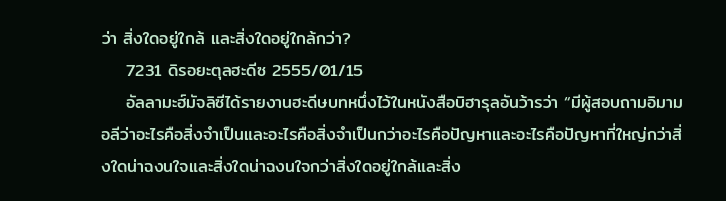ว่า สิ่งใดอยู่ใกล้ และสิ่งใดอยู่ใกล้กว่า?
    7231 ดิรอยะตุลฮะดีซ 2555/01/15
    อัลลามะฮ์มัจลิซีได้รายงานฮะดีษบทหนึ่งไว้ในหนังสือบิฮารุลอันว้ารว่า “มีผู้สอบถามอิมามอลีว่าอะไรคือสิ่งจำเป็นและอะไรคือสิ่งจำเป็นกว่าอะไรคือปัญหาและอะไรคือปัญหาที่ใหญ่กว่าสิ่งใดน่าฉงนใจและสิ่งใดน่าฉงนใจกว่าสิ่งใดอยู่ใกล้และสิ่ง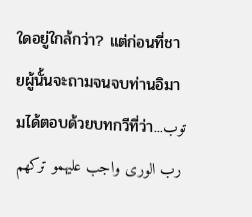ใดอยู่ใกล้กว่า? แต่ก่อนที่ชายผู้นั้นจะถามจนจบท่านอิมามได้ตอบด้วยบทกวีที่ว่า...توب رب الورى واجب علیهمو ترکهم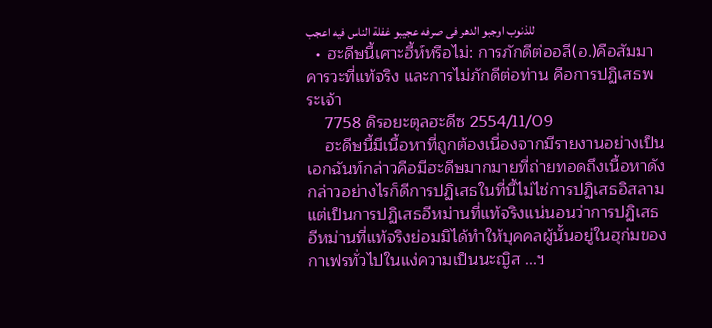للذنوب اوجبو الدهر فی صرفه عجیبو غفلة الناس فیه اعجب
  • ฮะดีษนี้เศาะฮี้ห์หรือไม่: การภักดีต่ออลี(อ.)คือสัมมาคารวะที่แท้จริง และการไม่ภักดีต่อท่าน คือการปฏิเสธพระเจ้า
    7758 ดิรอยะตุลฮะดีซ 2554/11/09
    ฮะดีษนี้มีเนื้อหาที่ถูกต้องเนื่องจากมีรายงานอย่างเป็นเอกฉันท์กล่าวคือมีฮะดีษมากมายที่ถ่ายทอดถึงเนื้อหาดังกล่าวอย่างไรก็ดีการปฏิเสธในที่นี้ไม่ไช่การปฏิเสธอิสลามแต่เป็นการปฏิเสธอีหม่านที่แท้จริงแน่นอนว่าการปฏิเสธอีหม่านที่แท้จริงย่อมมิได้ทำให้บุคคลผู้นั้นอยู่ในฮุก่มของกาเฟรทั่วไปในแง่ความเป็นนะญิส ...ฯ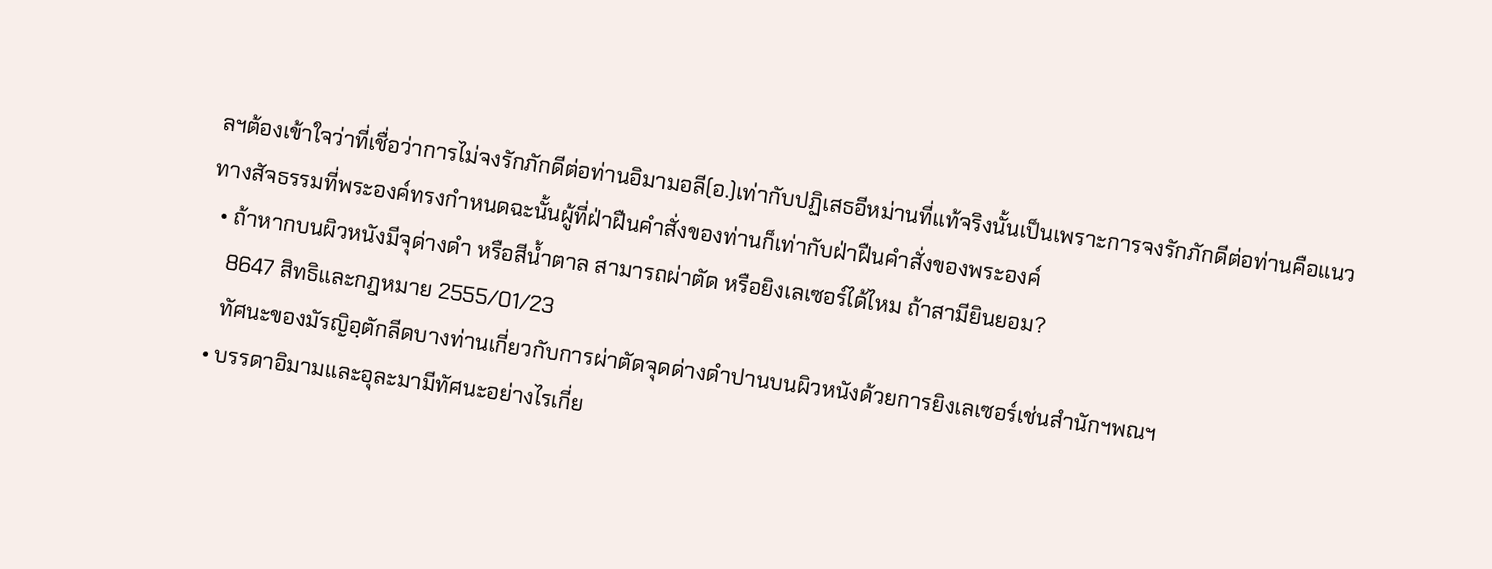ลฯต้องเข้าใจว่าที่เชื่อว่าการไม่จงรักภักดีต่อท่านอิมามอลี(อ.)เท่ากับปฏิเสธอีหม่านที่แท้จริงนั้นเป็นเพราะการจงรักภักดีต่อท่านคือแนวทางสัจธรรมที่พระองค์ทรงกำหนดฉะนั้นผู้ที่ฝ่าฝืนคำสั่งของท่านก็เท่ากับฝ่าฝืนคำสั่งของพระองค์
  • ถ้าหากบนผิวหนังมีจุด่างดำ หรือสีน้ำตาล สามารถผ่าตัด หรือยิงเลเซอร์ได้ไหม ถ้าสามียินยอม?
    8647 สิทธิและกฎหมาย 2555/01/23
    ทัศนะของมัรญิอฺตักลีดบางท่านเกี่ยวกับการผ่าตัดจุดด่างดำปานบนผิวหนังด้วยการยิงเลเซอร์เช่นสำนักฯพณฯ
  • บรรดาอิมามและอุละมามีทัศนะอย่างไรเกี่ย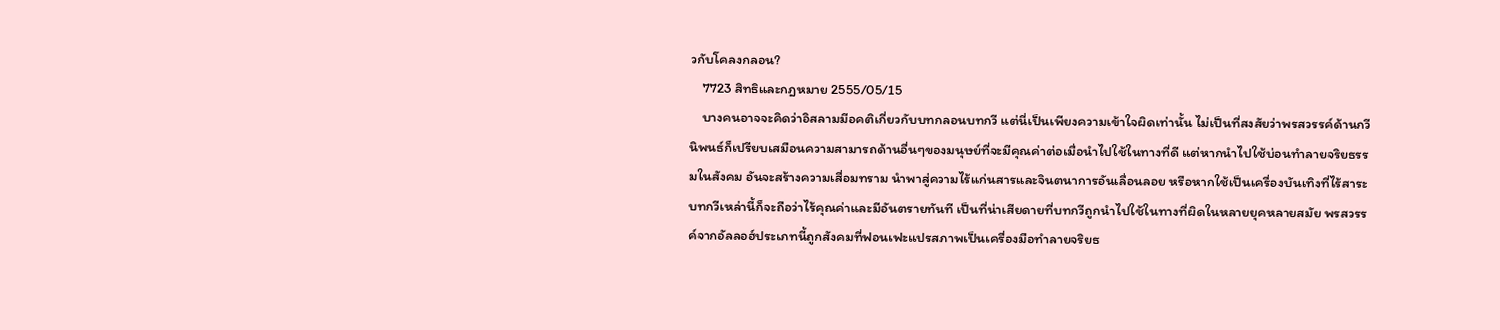วกับโคลงกลอน?
    7723 สิทธิและกฎหมาย 2555/05/15
    บางคนอาจจะคิดว่าอิสลามมีอคติเกี่ยวกับบทกลอนบทกวี แต่นี่เป็นเพียงความเข้าใจผิดเท่านั้น ไม่เป็นที่สงสัยว่าพรสวรรค์ด้านกวีนิพนธ์ก็เปรียบเสมือนความสามารถด้านอื่นๆของมนุษย์ที่จะมีคุณค่าต่อเมื่อนำไปใช้ในทางที่ดี แต่หากนำไปใช้บ่อนทำลายจริยธรรมในสังคม อันจะสร้างความเสื่อมทราม นำพาสู่ความไร้แก่นสารและจินตนาการอันเลื่อนลอย หรือหากใช้เป็นเครื่องบันเทิงที่ไร้สาระ บทกวีเหล่านี้ก็จะถือว่าไร้คุณค่าและมีอันตรายทันที เป็นที่น่าเสียดายที่บทกวีถูกนำไปใช้ในทางที่ผิดในหลายยุคหลายสมัย พรสวรรค์จากอัลลอฮ์ประเภทนี้ถูกสังคมที่ฟอนเฟะแปรสภาพเป็นเครื่องมือทำลายจริยธ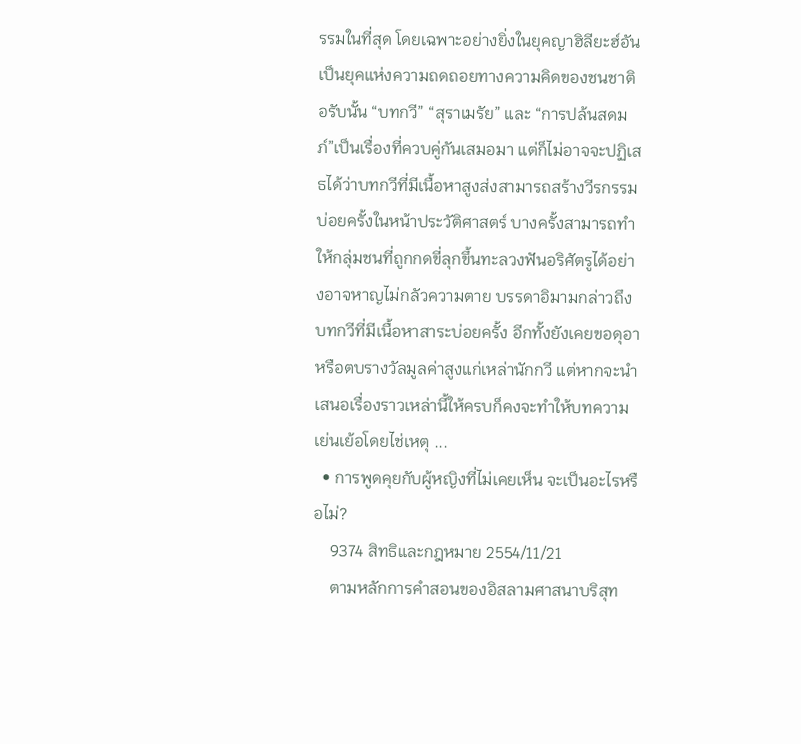รรมในที่สุด โดยเฉพาะอย่างยิ่งในยุคญาฮิลียะฮ์อันเป็นยุคแห่งความถดถอยทางความคิดของชนชาติอรับนั้น “บทกวี” “สุราเมรัย” และ “การปล้นสดมภ์”เป็นเรื่องที่ควบคู่กันเสมอมา แต่ก็ไม่อาจจะปฏิเสธได้ว่าบทกวีที่มีเนื้อหาสูงส่งสามารถสร้างวีรกรรมบ่อยครั้งในหน้าประวัติศาสตร์ บางครั้งสามารถทำให้กลุ่มชนที่ถูกกดขี่ลุกขึ้นทะลวงฟันอริศัตรูได้อย่างอาจหาญไม่กลัวความตาย บรรดาอิมามกล่าวถึงบทกวีที่มีเนื้อหาสาระบ่อยครั้ง อีกทั้งยังเคยขอดุอาหรือตบรางวัลมูลค่าสูงแก่เหล่านักกวี แต่หากจะนำเสนอเรื่องราวเหล่านี้ให้ครบก็คงจะทำให้บทความเย่นเย้อโดยไช่เหตุ ...
  • การพูดคุยกับผู้หญิงที่ไม่เคยเห็น จะเป็นอะไรหรือไม่?
    9374 สิทธิและกฎหมาย 2554/11/21
    ตามหลักการคำสอนของอิสลามศาสนาบริสุท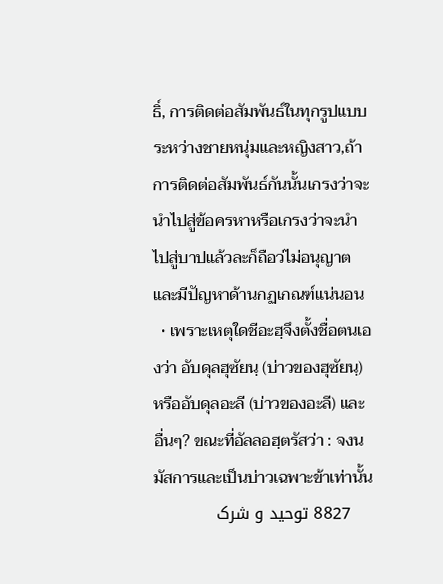ธิ์, การติดต่อสัมพันธ์ในทุกรูปแบบระหว่างชายหนุ่มและหญิงสาว,ถ้าการติดต่อสัมพันธ์กันนั้นเกรงว่าจะนำไปสู่ข้อครหาหรือเกรงว่าจะนำไปสู่บาปแล้วละก็ถือว่ไม่อนุญาตและมีปัญหาด้านกฏเกณฑ์แน่นอน
  • เพราะเหตุใดชีอะฮฺจึงตั้งชื่อตนเองว่า อับดุลฮุซัยนฺ (บ่าวของฮุซัยนฺ) หรืออับดุลอะลี (บ่าวของอะลี) และอื่นๆ? ขณะที่อัลลอฮฺตรัสว่า : จงนมัสการและเป็นบ่าวเฉพาะข้าเท่านั้น
    8827 توحید و شرک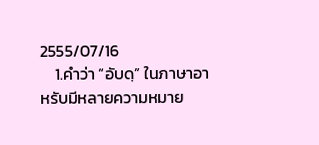2555/07/16
    1.คำว่า “อับดฺ” ในภาษาอาหรับมีหลายความหมาย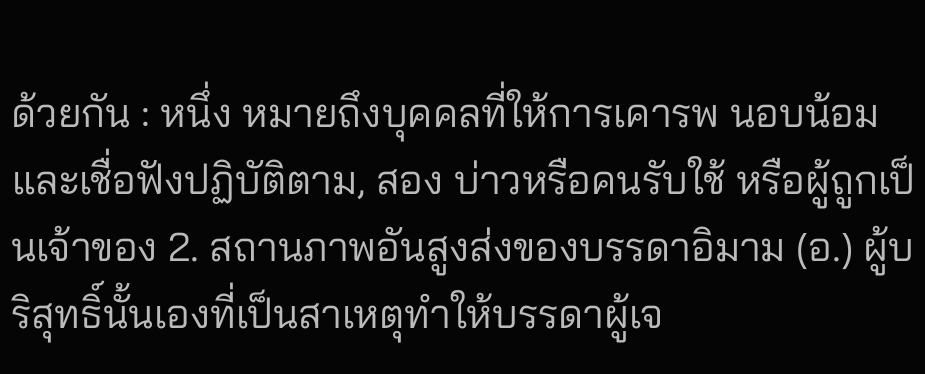ด้วยกัน : หนึ่ง หมายถึงบุคคลที่ให้การเคารพ นอบน้อม และเชื่อฟังปฏิบัติตาม, สอง บ่าวหรือคนรับใช้ หรือผู้ถูกเป็นเจ้าของ 2. สถานภาพอันสูงส่งของบรรดาอิมาม (อ.) ผู้บริสุทธิ์นั้นเองที่เป็นสาเหตุทำให้บรรดาผู้เจ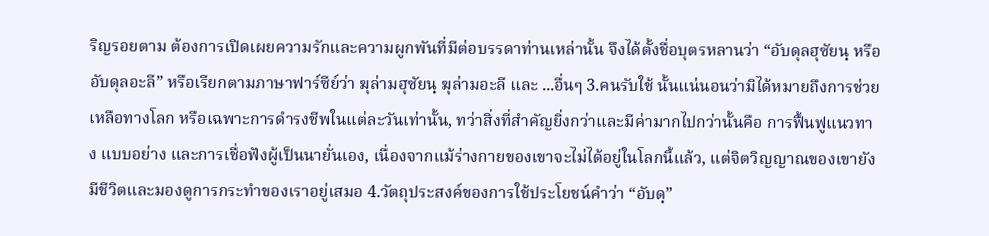ริญรอยตาม ต้องการเปิดเผยความรักและความผูกพันที่มีต่อบรรดาท่านเหล่านั้น จึงได้ตั้งชื่อบุตรหลานว่า “อับดุลฮุซัยนฺ หรืออับดุลอะลี” หรือเรียกตามภาษาฟาร์ซีย์ว่า ฆุล่ามฮุซัยนฺ ฆุล่ามอะลี และ ...อื่นๆ 3.คนรับใช้ นั้นแน่นอนว่ามิได้หมายถึงการช่วยเหลือทางโลก หรือเฉพาะการดำรงชีพในแต่ละวันเท่านั้น, ทว่าสิ่งที่สำคัญยิ่งกว่าและมีค่ามากไปกว่านั้นคือ การฟื้นฟูแนวทาง แบบอย่าง และการเชื่อฟังผู้เป็นนายั่นเอง, เนื่องจากแม้ร่างกายของเขาจะไม่ได้อยู่ในโลกนี้แล้ว, แต่จิตวิญญาณของเขายังมีชีวิตและมองดูการกระทำของเราอยู่เสมอ 4.วัตถุประสงค์ของการใช้ประโยชน์คำว่า “อับดฺ”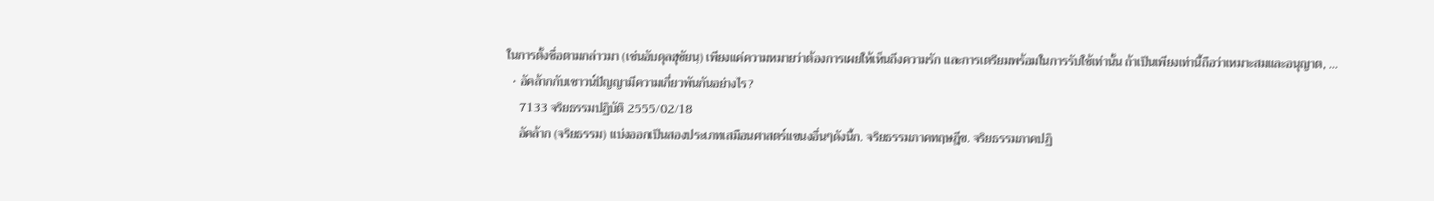ในการตั้งชื่อตามกล่าวมา (เช่นอับดุลฮุซัยนฺ) เพียงแค่ความหมายว่าต้องการเผยให้เห็นถึงความรัก และการเตรียมพร้อมในการรับใช้เท่านั้น ถ้าเป็นเพียงเท่านี้ถือว่าเหมาะสมและอนุญาต, ...
  • อัคล้ากกับเชาวน์ปัญญามีความเกี่ยวพันกันอย่างไร?
    7133 จริยธรรมปฏิบัติ 2555/02/18
    อัคล้าก (จริยธรรม) แบ่งออกเป็นสองประเภทเสมือนศาสตร์แขนงอื่นๆดังนี้ก. จริยธรรมภาคทฤษฎีข. จริยธรรมภาคปฏิ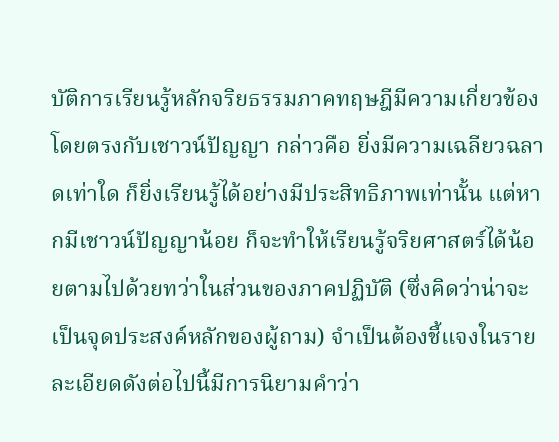บัติการเรียนรู้หลักจริยธรรมภาคทฤษฎีมีความเกี่ยวข้องโดยตรงกับเชาวน์ปัญญา กล่าวคือ ยิ่งมีความเฉลียวฉลาดเท่าใด ก็ยิ่งเรียนรู้ได้อย่างมีประสิทธิภาพเท่านั้น แต่หากมีเชาวน์ปัญญาน้อย ก็จะทำให้เรียนรู้จริยศาสตร์ได้น้อยตามไปด้วยทว่าในส่วนของภาคปฏิบัติ (ซึ่งคิดว่าน่าจะเป็นจุดประสงค์หลักของผู้ถาม) จำเป็นต้องชี้แจงในรายละเอียดดังต่อไปนี้มีการนิยามคำว่า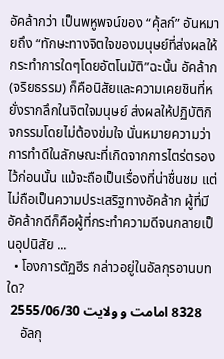อัคล้ากว่า เป็นพหูพจน์ของ “คุ้ลก์” อันหมายถึง “ทักษะทางจิตใจของมนุษย์ที่ส่งผลให้กระทำการใดๆโดยอัตโนมัติ”ฉะนั้น อัคล้าก (จริยธรรม) ก็คือนิสัยและความเคยชินที่หยั่งรากลึกในจิตใจมนุษย์ ส่งผลให้ปฏิบัติกิจกรรมโดยไม่ต้องข่มใจ นั่นหมายความว่า การทำดีในลักษณะที่เกิดจากการไตร่ตรองไว้ก่อนนั้น แม้จะถือเป็นเรื่องที่น่าชื่นชม แต่ไม่ถือเป็นความประเสริฐทางอัคล้าก ผู้ที่มีอัคล้ากดีก็คือผู้ที่กระทำความดีจนกลายเป็นอุปนิสัย ...
  • โองการตัฏฮีร กล่าวอยู่ในอัลกุรอานบทใด?
    8328 امامت و ولایت 2555/06/30
    อัลกุ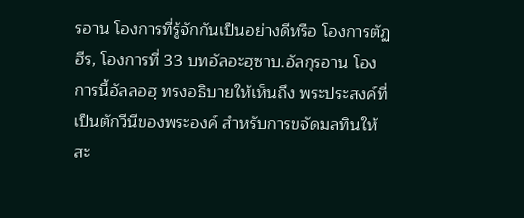รอาน โองการที่รู้จักกันเป็นอย่างดีหรือ โองการตัฏฮีร, โองการที่ 33 บทอัลอะฮฺซาบ.อัลกุรอาน โองการนี้อัลลอฮฺ ทรงอธิบายให้เห็นถึง พระประสงค์ที่เป็นตักวีนีของพระองค์ สำหรับการขจัดมลทินให้สะ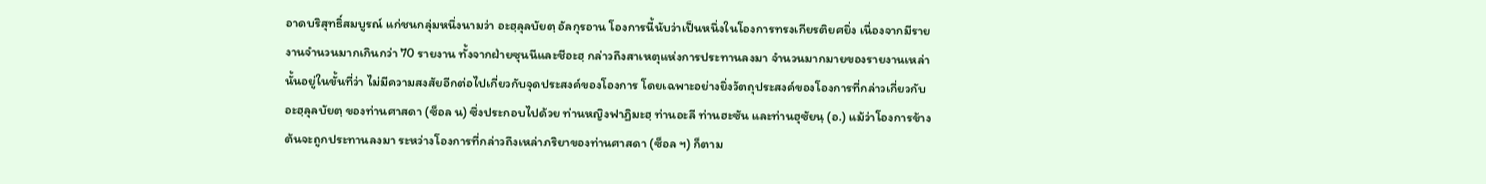อาดบริสุทธิ์สมบูรณ์ แก่ชนกลุ่มหนึ่งนามว่า อะฮฺลุลบัยตฺ อัลกุรอาน โองการนี้นับว่าเป็นหนึ่งในโองการทรงเกียรติยศยิ่ง เนื่องจากมีรายงานจำนวนมากเกินกว่า 70 รายงาน ทั้งจากฝ่ายซุนนีและชีอะฮฺ กล่าวถึงสาเหตุแห่งการประทานลงมา จำนวนมากมายของรายงานเหล่านั้นอยู่ในขั้นที่ว่า ไม่มีความสงสัยอีกต่อไปเกี่ยวกับจุดประสงค์ของโองการ โดยเฉพาะอย่างยิ่งวัตถุประสงค์ของโองการที่กล่าวเกี่ยวกับ อะฮฺลุลบัยตฺ ของท่านศาสดา (ซ็อล น) ซึ่งประกอบไปด้วย ท่านหญิงฟาฏิมะฮฺ ท่านอะลี ท่านฮะซัน และท่านฮุซัยนฺ (อ.) แม้ว่าโองการข้างต้นจะถูกประทานลงมา ระหว่างโองการที่กล่าวถึงเหล่าภริยาของท่านศาสดา (ซ็อล ฯ) ก็ตาม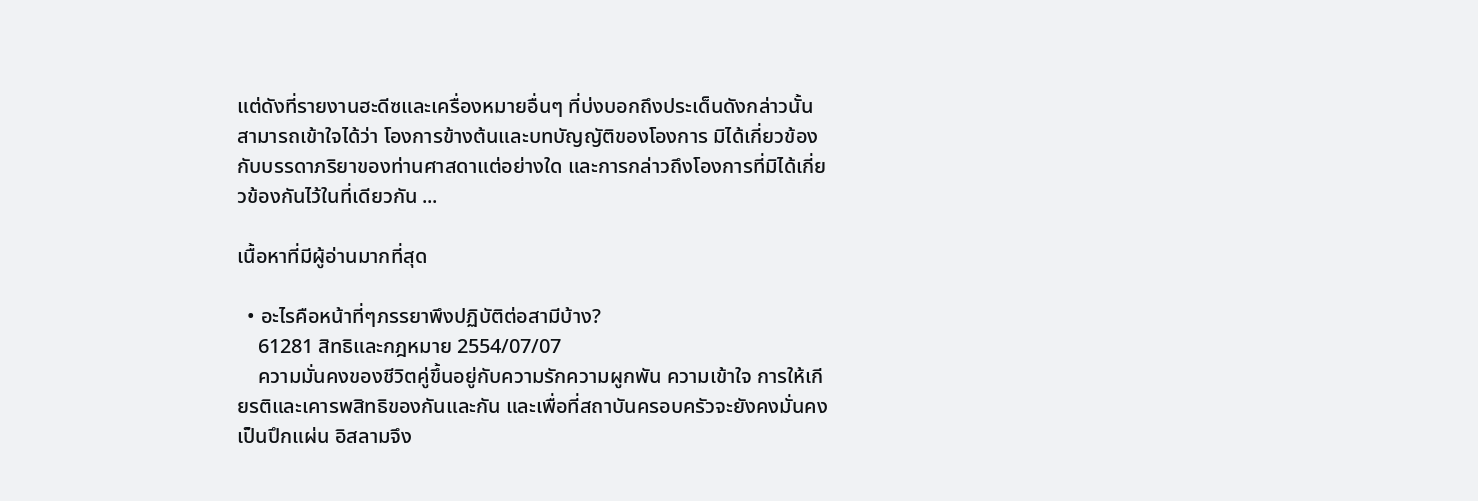แต่ดังที่รายงานฮะดีซและเครื่องหมายอื่นๆ ที่บ่งบอกถึงประเด็นดังกล่าวนั้น สามารถเข้าใจได้ว่า โองการข้างต้นและบทบัญญัติของโองการ มิได้เกี่ยวข้องกับบรรดาภริยาของท่านศาสดาแต่อย่างใด และการกล่าวถึงโองการที่มิได้เกี่ยวข้องกันไว้ในที่เดียวกัน ...

เนื้อหาที่มีผู้อ่านมากที่สุด

  • อะไรคือหน้าที่ๆภรรยาพึงปฏิบัติต่อสามีบ้าง?
    61281 สิทธิและกฎหมาย 2554/07/07
    ความมั่นคงของชีวิตคู่ขึ้นอยู่กับความรักความผูกพัน ความเข้าใจ การให้เกียรติและเคารพสิทธิของกันและกัน และเพื่อที่สถาบันครอบครัวจะยังคงมั่นคงเป็นปึกแผ่น อิสลามจึง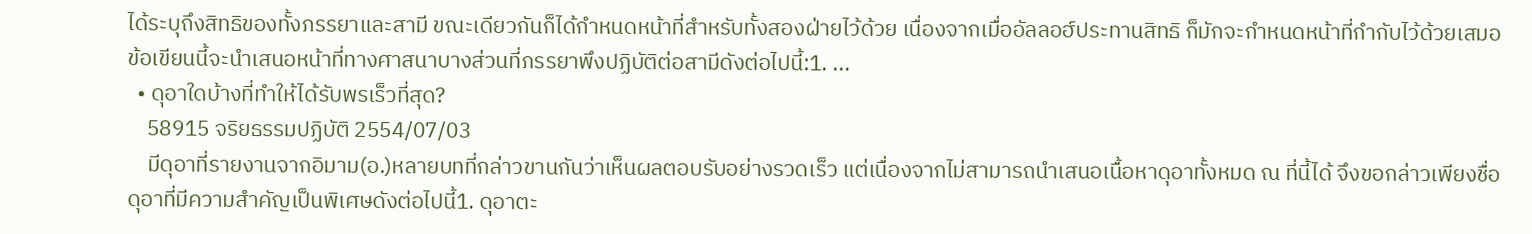ได้ระบุถึงสิทธิของทั้งภรรยาและสามี ขณะเดียวกันก็ได้กำหนดหน้าที่สำหรับทั้งสองฝ่ายไว้ด้วย เนื่องจากเมื่ออัลลอฮ์ประทานสิทธิ ก็มักจะกำหนดหน้าที่กำกับไว้ด้วยเสมอ ข้อเขียนนี้จะนำเสนอหน้าที่ทางศาสนาบางส่วนที่ภรรยาพึงปฏิบัติต่อสามีดังต่อไปนี้:1. ...
  • ดุอาใดบ้างที่ทำให้ได้รับพรเร็วที่สุด?
    58915 จริยธรรมปฏิบัติ 2554/07/03
    มีดุอาที่รายงานจากอิมาม(อ.)หลายบทที่กล่าวขานกันว่าเห็นผลตอบรับอย่างรวดเร็ว แต่เนื่องจากไม่สามารถนำเสนอเนื้อหาดุอาทั้งหมด ณ ที่นี้ได้ จึงขอกล่าวเพียงชื่อดุอาที่มีความสำคัญเป็นพิเศษดังต่อไปนี้1. ดุอาตะ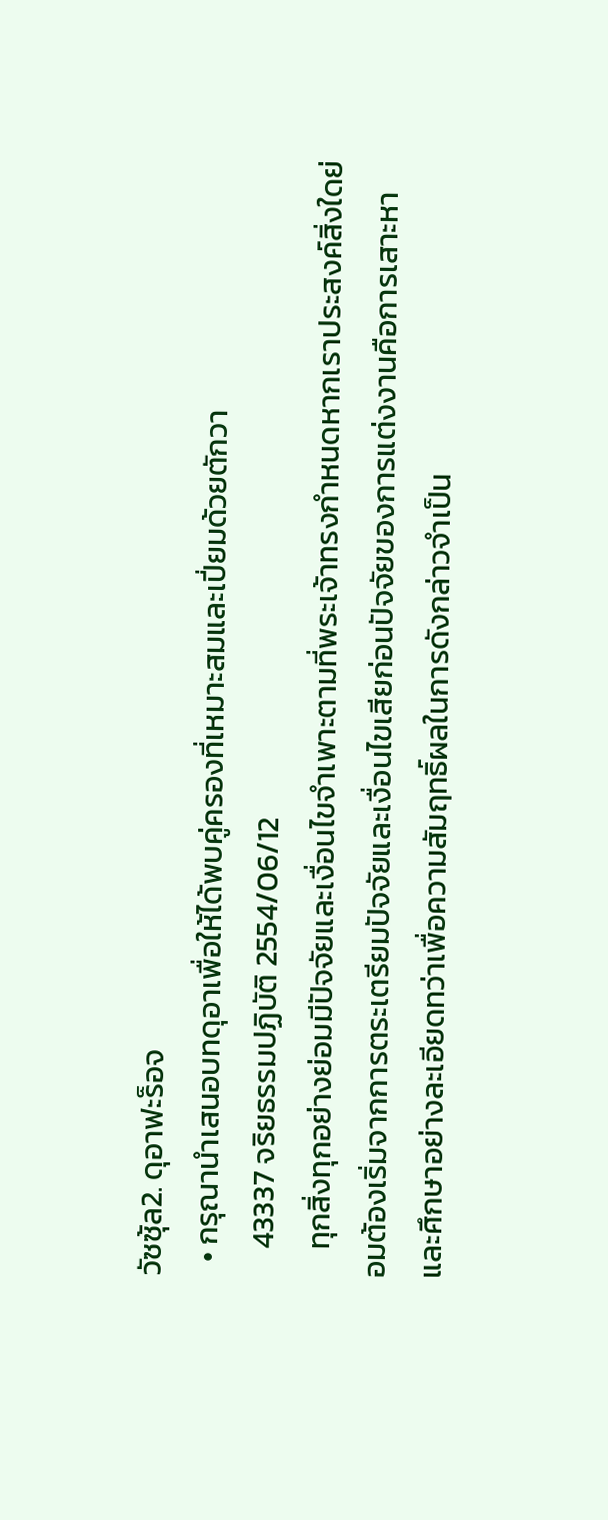วัซซุ้ล2. ดุอาฟะร็อจ
  • กรุณานำเสนอบทดุอาเพื่อให้ได้พบคู่ครองที่เหมาะสมและเปี่ยมด้วยตักวา
    43337 จริยธรรมปฏิบัติ 2554/06/12
    ทุกสิ่งทุกอย่างย่อมมีปัจจัยและเงื่อนไขจำเพาะตามที่พระเจ้าทรงกำหนดหากเราประสงค์สิ่งใดย่อมต้องเริ่มจากการตระเตรียมปัจจัยและเงื่อนไขเสียก่อนปัจจัยของการแต่งงานคือการเสาะหาและศึกษาอย่างละเอียดทว่าเพื่อความสัมฤทธิ์ผลในการดังกล่าวจำเป็น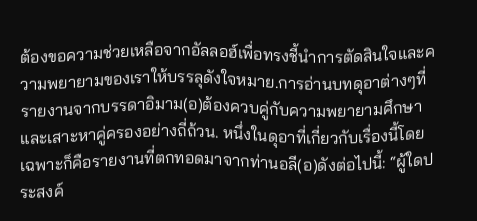ต้องขอความช่วยเหลือจากอัลลอฮ์เพื่อทรงชี้นำการตัดสินใจและความพยายามของเราให้บรรลุดังใจหมาย.การอ่านบทดุอาต่างๆที่รายงานจากบรรดาอิมาม(อ)ต้องควบคู่กับความพยายามศึกษาและเสาะหาคู่ครองอย่างถี่ถ้วน. หนึ่งในดุอาที่เกี่ยวกับเรื่องนี้โดยเฉพาะก็คือรายงานที่ตกทอดมาจากท่านอลี(อ)ดังต่อไปนี้: “ผู้ใดประสงค์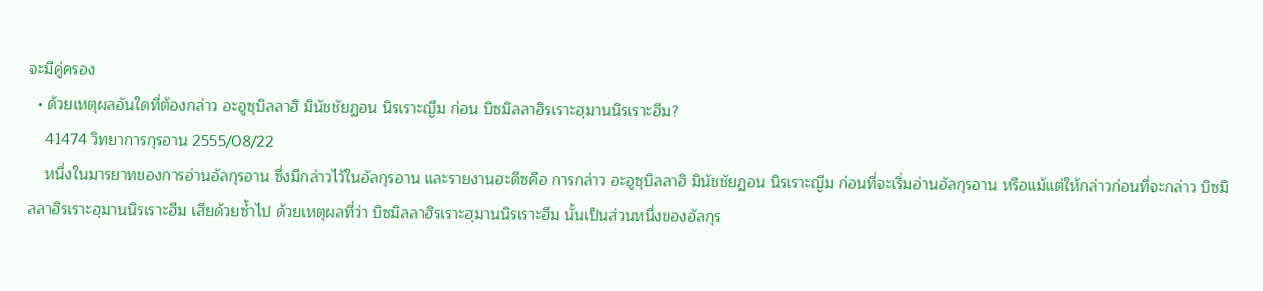จะมีคู่ครอง
  • ด้วยเหตุผลอันใดที่ต้องกล่าว อะอูซุบิลลาฮิ มินัชชัยฏอน นิรเราะญีม ก่อน บิซมิลลาฮิรเราะฮฺมานนิรเราะฮีม?
    41474 วิทยาการกุรอาน 2555/08/22
    หนึ่งในมารยาทของการอ่านอัลกุรอาน ซึ่งมีกล่าวไว้ในอัลกุรอาน และรายงานฮะดีซคือ การกล่าว อะอูซุบิลลาฮิ มินัชชัยฏอน นิรเราะญีม ก่อนที่จะเริ่มอ่านอัลกุรอาน หรือแม้แต่ให้กล่าวก่อนที่จะกล่าว บิซมิลลาฮิรเราะฮฺมานนิรเราะฮีม เสียด้วยซ้ำไป ด้วยเหตุผลที่ว่า บิซมิลลาฮิรเราะฮฺมานนิรเราะฮีม นั้นเป็นส่วนหนึ่งของอัลกุร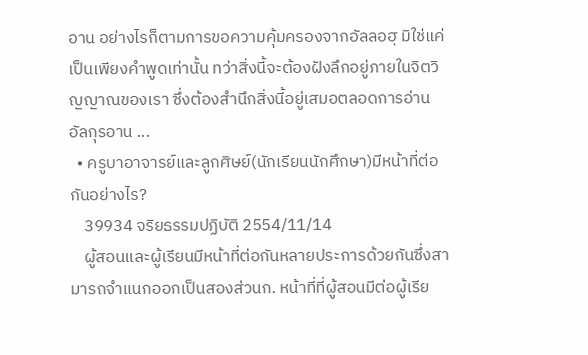อาน อย่างไรก็ตามการขอความคุ้มครองจากอัลลอฮฺ มิใช่แค่เป็นเพียงคำพูดเท่านั้น ทว่าสิ่งนี้จะต้องฝังลึกอยู่ภายในจิตวิญญาณของเรา ซึ่งต้องสำนึกสิ่งนี้อยู่เสมอตลอดการอ่านอัลกุรอาน ...
  • ครูบาอาจารย์และลูกศิษย์(นักเรียนนักศึกษา)มีหน้าที่ต่อกันอย่างไร?
    39934 จริยธรรมปฏิบัติ 2554/11/14
    ผู้สอนและผู้เรียนมีหน้าที่ต่อกันหลายประการด้วยกันซึ่งสามารถจำแนกออกเป็นสองส่วนก. หน้าที่ที่ผู้สอนมีต่อผู้เรีย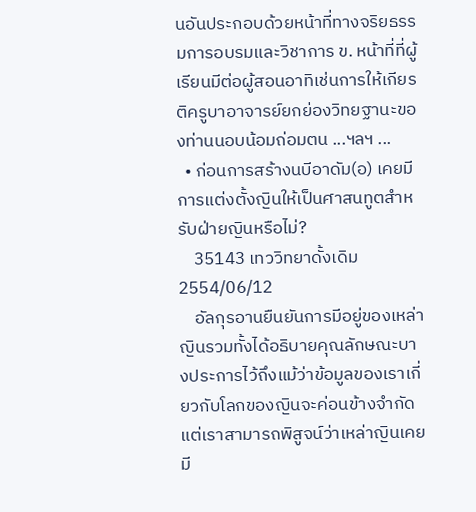นอันประกอบด้วยหน้าที่ทางจริยธรรมการอบรมและวิชาการ ข. หน้าที่ที่ผู้เรียนมีต่อผู้สอนอาทิเช่นการให้เกียรติครูบาอาจารย์ยกย่องวิทยฐานะของท่านนอบน้อมถ่อมตน ...ฯลฯ ...
  • ก่อนการสร้างนบีอาดัม(อ) เคยมีการแต่งตั้งญินให้เป็นศาสนทูตสำหรับฝ่ายญินหรือไม่?
    35143 เทววิทยาดั้งเดิม 2554/06/12
    อัลกุรอานยืนยันการมีอยู่ของเหล่าญินรวมทั้งได้อธิบายคุณลักษณะบางประการไว้ถึงแม้ว่าข้อมูลของเราเกี่ยวกับโลกของญินจะค่อนข้างจำกัดแต่เราสามารถพิสูจน์ว่าเหล่าญินเคยมี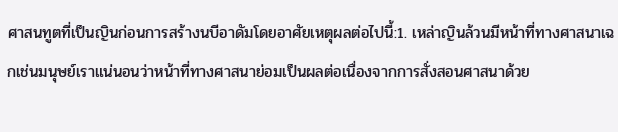ศาสนทูตที่เป็นญินก่อนการสร้างนบีอาดัมโดยอาศัยเหตุผลต่อไปนี้:1. เหล่าญินล้วนมีหน้าที่ทางศาสนาเฉกเช่นมนุษย์เราแน่นอนว่าหน้าที่ทางศาสนาย่อมเป็นผลต่อเนื่องจากการสั่งสอนศาสนาด้วย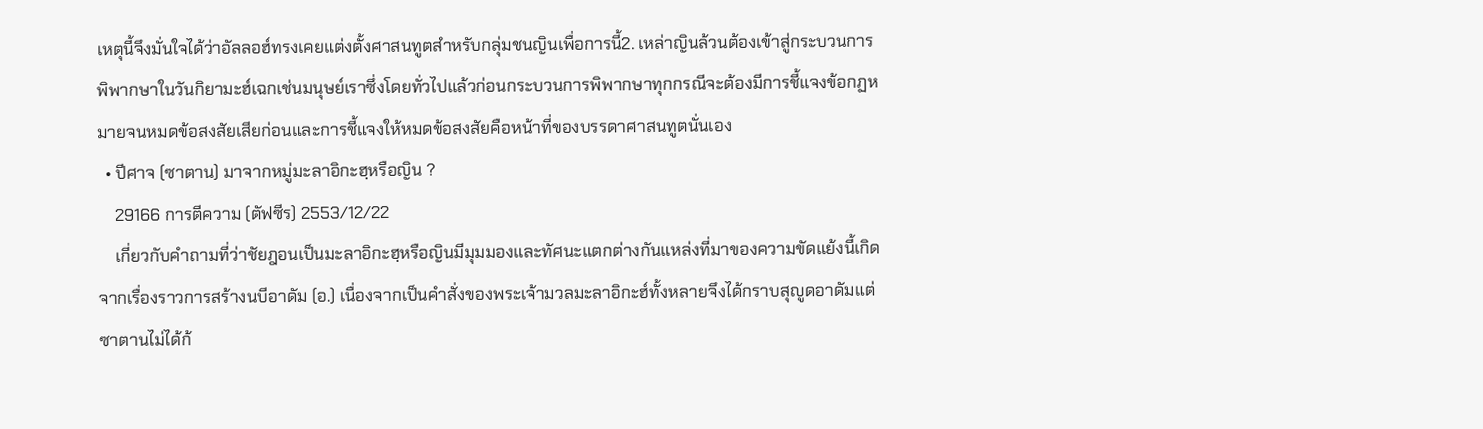เหตุนี้จึงมั่นใจได้ว่าอัลลอฮ์ทรงเคยแต่งตั้งศาสนทูตสำหรับกลุ่มชนญินเพื่อการนี้2. เหล่าญินล้วนต้องเข้าสู่กระบวนการพิพากษาในวันกิยามะฮ์เฉกเช่นมนุษย์เราซึ่งโดยทั่วไปแล้วก่อนกระบวนการพิพากษาทุกกรณีจะต้องมีการชี้แจงข้อกฏหมายจนหมดข้อสงสัยเสียก่อนและการชี้แจงให้หมดข้อสงสัยคือหน้าที่ของบรรดาศาสนทูตนั่นเอง
  • ปีศาจ (ซาตาน) มาจากหมู่มะลาอิกะฮฺหรือญิน ?
    29166 การตีความ (ตัฟซีร) 2553/12/22
    เกี่ยวกับคำถามที่ว่าชัยฎอนเป็นมะลาอิกะฮฺหรือญินมีมุมมองและทัศนะแตกต่างกันแหล่งที่มาของความขัดแย้งนี้เกิดจากเรื่องราวการสร้างนบีอาดัม (อ.) เนื่องจากเป็นคำสั่งของพระเจ้ามวลมะลาอิกะฮ์ทั้งหลายจึงได้กราบสุญูดอาดัมแต่ซาตานไม่ได้ก้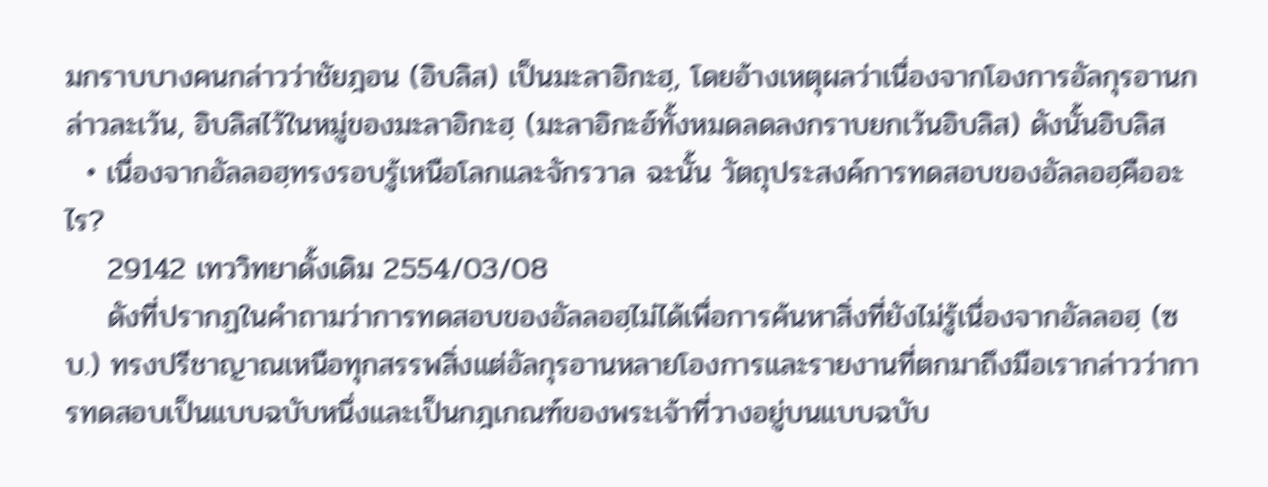มกราบบางคนกล่าวว่าชัยฎอน (อิบลิส) เป็นมะลาอิกะฮฺ, โดยอ้างเหตุผลว่าเนื่องจากโองการอัลกุรอานกล่าวละเว้น, อิบลิสไว้ในหมู่ของมะลาอิกะฮฺ (มะลาอิกะฮ์ทั้งหมดลดลงกราบยกเว้นอิบลิส) ดังนั้นอิบลิส
  • เนื่องจากอัลลอฮฺทรงรอบรู้เหนือโลกและจักรวาล ฉะนั้น วัตถุประสงค์การทดสอบของอัลลอฮฺคืออะไร?
    29142 เทววิทยาดั้งเดิม 2554/03/08
    ดังที่ปรากฏในคำถามว่าการทดสอบของอัลลอฮฺไม่ได้เพื่อการค้นหาสิ่งที่ยังไม่รู้เนื่องจากอัลลอฮฺ (ซบ.) ทรงปรีชาญาณเหนือทุกสรรพสิ่งแต่อัลกุรอานหลายโองการและรายงานที่ตกมาถึงมือเรากล่าวว่าการทดสอบเป็นแบบฉบับหนึ่งและเป็นกฎเกณฑ์ของพระเจ้าที่วางอยู่บนแบบฉบับ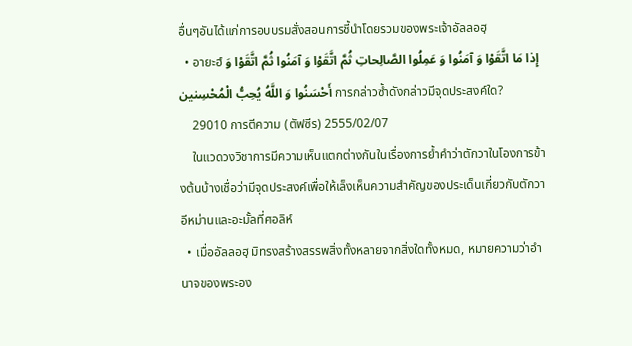อื่นๆอันได้แก่การอบบรมสั่งสอนการชี้นำโดยรวมของพระเจ้าอัลลอฮฺ
  • อายะฮ์ إِذا مَا اتَّقَوْا وَ آمَنُوا وَ عَمِلُوا الصَّالِحاتِ ثُمَّ اتَّقَوْا وَ آمَنُوا ثُمَّ اتَّقَوْا وَ أَحْسَنُوا وَ اللَّهُ یُحِبُّ الْمُحْسِنین การกล่าวซ้ำดังกล่าวมีจุดประสงค์ใด?
    29010 การตีความ (ตัฟซีร) 2555/02/07
    ในแวดวงวิชาการมีความเห็นแตกต่างกันในเรื่องการย้ำคำว่าตักวาในโองการข้างต้นบ้างเชื่อว่ามีจุดประสงค์เพื่อให้เล็งเห็นความสำคัญของประเด็นเกี่ยวกับตักวาอีหม่านและอะมั้ลที่ศอลิห์
  • เมื่ออัลลอฮฺ มิทรงสร้างสรรพสิ่งทั้งหลายจากสิ่งใดทั้งหมด, หมายความว่าอำนาจของพระอง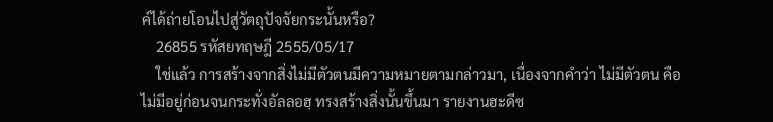ค์ได้ถ่ายโอนไปสู่วัตถุปัจจัยกระนั้นหรือ?
    26855 รหัสยทฤษฎี 2555/05/17
    ใช่แล้ว การสร้างจากสิ่งไม่มีตัวตนมีความหมายตามกล่าวมา, เนื่องจากคำว่า ไม่มีตัวตน คือไม่มีอยู่ก่อนจนกระทั่งอัลลอฮฺ ทรงสร้างสิ่งนั้นขึ้นมา รายงานฮะดีซ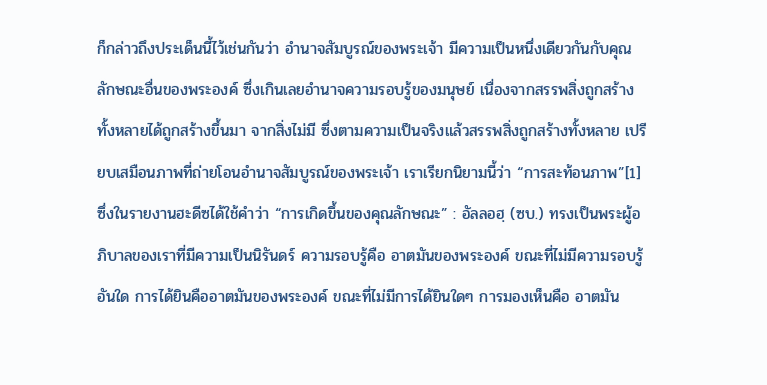ก็กล่าวถึงประเด็นนี้ไว้เช่นกันว่า อำนาจสัมบูรณ์ของพระเจ้า มีความเป็นหนึ่งเดียวกันกับคุณลักษณะอื่นของพระองค์ ซึ่งเกินเลยอำนาจความรอบรู้ของมนุษย์ เนื่องจากสรรพสิ่งถูกสร้างทั้งหลายได้ถูกสร้างขึ้นมา จากสิ่งไม่มี ซึ่งตามความเป็นจริงแล้วสรรพสิ่งถูกสร้างทั้งหลาย เปรียบเสมือนภาพที่ถ่ายโอนอำนาจสัมบูรณ์ของพระเจ้า เราเรียกนิยามนี้ว่า “การสะท้อนภาพ”[1]ซึ่งในรายงานฮะดีซได้ใช้คำว่า “การเกิดขึ้นของคุณลักษณะ” : อัลลอฮฺ (ซบ.) ทรงเป็นพระผู้อภิบาลของเราที่มีความเป็นนิรันดร์ ความรอบรู้คือ อาตมันของพระองค์ ขณะที่ไม่มีความรอบรู้อันใด การได้ยินคืออาตมันของพระองค์ ขณะที่ไม่มีการได้ยินใดๆ การมองเห็นคือ อาตมัน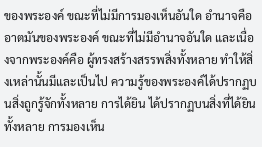ของพระองค์ ขณะที่ไม่มีการมองเห็นอันใด อำนาจคืออาตมันของพระองค์ ขณะที่ไม่มีอำนาจอันใด และเนื่องจากพระองค์คือ ผู้ทรงสร้างสรรพสิ่งทั้งหลาย ทำให้สิ่งเหล่านั้นมีและเป็นไป ความรู้ของพระองค์ได้ปรากฏบนสิ่งถูกรู้จักทั้งหลาย การได้ยิน ได้ปรากฏบนสิ่งที่ได้ยินทั้งหลาย การมองเห็น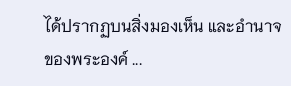ได้ปรากฏบนสิ่งมองเห็น และอำนาจของพระองค์ ...